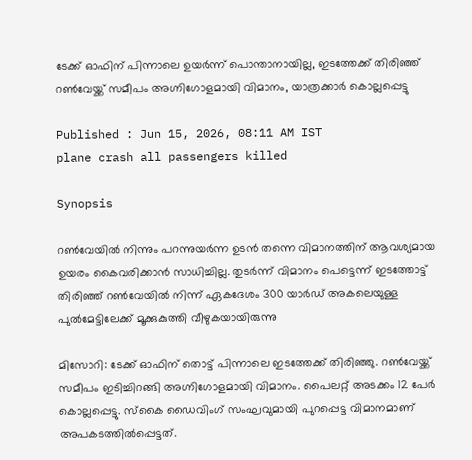ടേക്ക് ഓഫിന് പിന്നാലെ ഉയർന്ന് പൊന്താനായില്ല, ഇടത്തേക്ക് തിരിഞ്ഞ് റൺവേയ്ക്ക് സമീപം അഗ്നിഗോളമായി വിമാനം, യാത്രക്കാർ കൊല്ലപ്പെട്ടു

Published : Jun 15, 2026, 08:11 AM IST
plane crash all passengers killed

Synopsis

റൺവേയിൽ നിന്നും പറന്നുയർന്ന ഉടൻ തന്നെ വിമാനത്തിന് ആവശ്യമായ ഉയരം കൈവരിക്കാൻ സാധിച്ചില്ല. തുടർന്ന് വിമാനം പെട്ടെന്ന് ഇടത്തോട്ട് തിരിഞ്ഞ് റൺവേയിൽ നിന്ന് ഏകദേശം 300 യാർഡ് അകലെയുള്ള പുൽമേട്ടിലേക്ക് മൂക്കുകുത്തി വീഴുകയായിരുന്നു

മിസോറി: ടേക്ക് ഓഫിന് തൊട്ട് പിന്നാലെ ഇടത്തേക്ക് തിരിഞ്ഞു. റൺവേയ്ക്ക് സമീപം ഇടിച്ചിറങ്ങി അഗ്നിഗോളമായി വിമാനം. പൈലറ്റ് അടക്കം 12 പേർ കൊല്ലപ്പെട്ടു. സ്കൈ ഡൈവിംഗ് സംഘവുമായി പുറപ്പെട്ട വിമാനമാണ് അപകടത്തിൽപ്പെട്ടത്.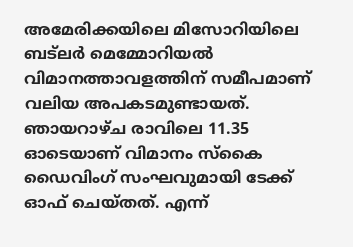അമേരിക്കയിലെ മിസോറിയിലെ ബട്ലർ മെമ്മോറിയൽ വിമാനത്താവളത്തിന് സമീപമാണ് വലിയ അപകടമുണ്ടായത്. ഞായറാഴ്ച രാവിലെ 11.35 ഓടെയാണ് വിമാനം സ്കൈ ഡൈവിംഗ് സംഘവുമായി ടേക്ക് ഓഫ് ചെയ്തത്. എന്ന്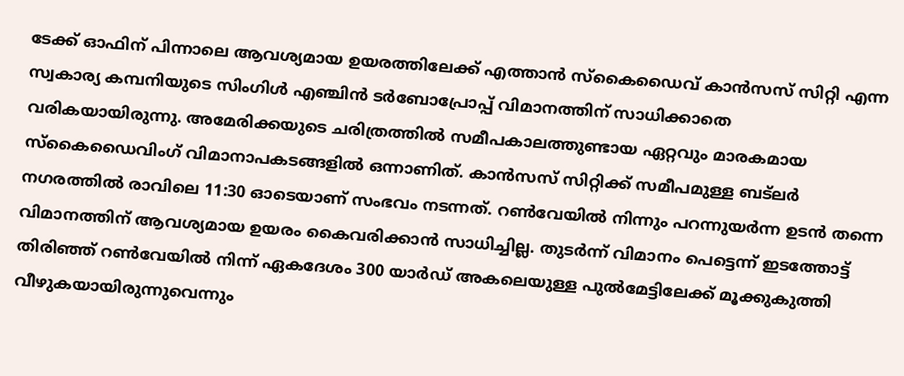ടേക്ക് ഓഫിന് പിന്നാലെ ആവശ്യമായ ഉയരത്തിലേക്ക് എത്താൻ സ്കൈഡൈവ് കാൻസസ് സിറ്റി എന്ന സ്വകാര്യ കമ്പനിയുടെ സിംഗിൾ എഞ്ചിൻ ടർബോപ്രോപ്പ് വിമാനത്തിന് സാധിക്കാതെ വരികയായിരുന്നു. അമേരിക്കയുടെ ചരിത്രത്തിൽ സമീപകാലത്തുണ്ടായ ഏറ്റവും മാരകമായ സ്കൈഡൈവിംഗ് വിമാനാപകടങ്ങളിൽ ഒന്നാണിത്. കാൻസസ് സിറ്റിക്ക് സമീപമുള്ള ബട്‌ലർ നഗരത്തിൽ രാവിലെ 11:30 ഓടെയാണ് സംഭവം നടന്നത്. റൺവേയിൽ നിന്നും പറന്നുയർന്ന ഉടൻ തന്നെ വിമാനത്തിന് ആവശ്യമായ ഉയരം കൈവരിക്കാൻ സാധിച്ചില്ല. തുടർന്ന് വിമാനം പെട്ടെന്ന് ഇടത്തോട്ട് തിരിഞ്ഞ് റൺവേയിൽ നിന്ന് ഏകദേശം 300 യാർഡ് അകലെയുള്ള പുൽമേട്ടിലേക്ക് മൂക്കുകുത്തി വീഴുകയായിരുന്നുവെന്നും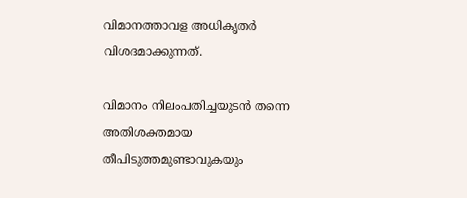വിമാനത്താവള അധികൃതർ വിശദമാക്കുന്നത്.

വിമാനം നിലംപതിച്ചയുടൻ തന്നെ അതിശക്തമായ തീപിടുത്തമുണ്ടാവുകയും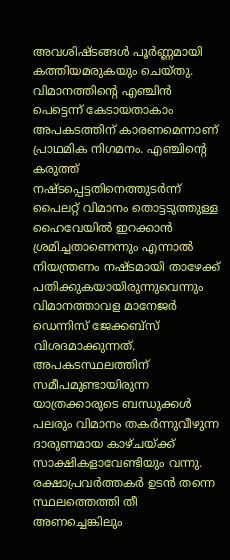അവശിഷ്ടങ്ങൾ പൂർണ്ണമായി കത്തിയമരുകയും ചെയ്തു. വിമാനത്തിന്റെ എഞ്ചിൻ പെട്ടെന്ന് കേടായതാകാം അപകടത്തിന് കാരണമെന്നാണ് പ്രാഥമിക നിഗമനം. എഞ്ചിൻ്റെ കരുത്ത് നഷ്ടപ്പെട്ടതിനെത്തുടർന്ന് പൈലറ്റ് വിമാനം തൊട്ടടുത്തുള്ള ഹൈവേയിൽ ഇറക്കാൻ ശ്രമിച്ചതാണെന്നും എന്നാൽ നിയന്ത്രണം നഷ്ടമായി താഴേക്ക് പതിക്കുകയായിരുന്നുവെന്നും വിമാനത്താവള മാനേജർ ഡെന്നിസ് ജേക്കബ്സ് വിശദമാക്കുന്നത്. അപകടസ്ഥലത്തിന് സമീപമുണ്ടായിരുന്ന യാത്രക്കാരുടെ ബന്ധുക്കൾ പലരും വിമാനം തകർന്നുവീഴുന്ന ദാരുണമായ കാഴ്ചയ്ക്ക് സാക്ഷികളാവേണ്ടിയും വന്നു. രക്ഷാപ്രവർത്തകർ ഉടൻ തന്നെ സ്ഥലത്തെത്തി തീ അണച്ചെങ്കിലും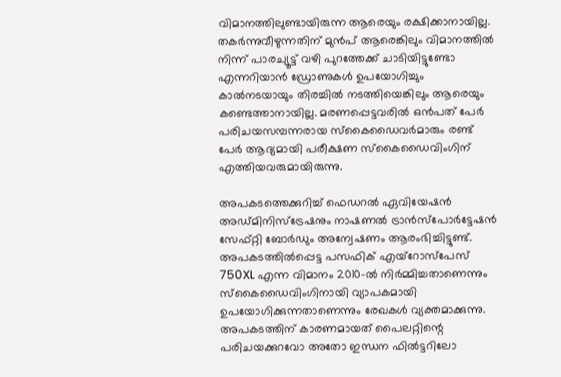വിമാനത്തിലുണ്ടായിരുന്ന ആരെയും രക്ഷിക്കാനായില്ല. തകർന്നുവീഴുന്നതിന് മുൻപ് ആരെങ്കിലും വിമാനത്തിൽ നിന്ന് പാരച്യൂട്ട് വഴി പുറത്തേക്ക് ചാടിയിട്ടുണ്ടോ എന്നറിയാൻ ഡ്രോണുകൾ ഉപയോഗിച്ചും കാൽനടയായും തിരച്ചിൽ നടത്തിയെങ്കിലും ആരെയും കണ്ടെത്താനായില്ല. മരണപ്പെട്ടവരിൽ ഒൻപത് പേർ പരിചയസമ്പന്നരായ സ്കൈഡൈവർമാരും രണ്ട് പേർ ആദ്യമായി പരീക്ഷണ സ്കൈഡൈവിംഗിന് എത്തിയവരുമായിരുന്നു.

അപകടത്തെക്കുറിച്ച് ഫെഡറൽ ഏവിയേഷൻ അഡ്മിനിസ്ട്രേഷനും നാഷണൽ ട്രാൻസ്പോർട്ടേഷൻ സേഫ്റ്റി ബോർഡും അന്വേഷണം ആരംഭിച്ചിട്ടുണ്ട്. അപകടത്തിൽപ്പെട്ട പസഫിക് എയ്‌റോസ്‌പേസ് 750XL എന്ന വിമാനം 2010-ൽ നിർമ്മിച്ചതാണെന്നും സ്കൈഡൈവിംഗിനായി വ്യാപകമായി ഉപയോഗിക്കുന്നതാണെന്നും രേഖകൾ വ്യക്തമാക്കുന്നു. അപകടത്തിന് കാരണമായത് പൈലറ്റിന്റെ പരിചയക്കുറവോ അതോ ഇന്ധന ഫിൽട്ടറിലോ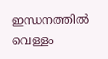ഇന്ധനത്തിൽ വെള്ളം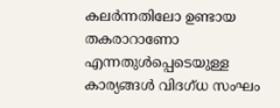കലർന്നതിലോ ഉണ്ടായ തകരാറാണോ എന്നതുൾപ്പെടെയുള്ള കാര്യങ്ങൾ വിദഗ്ധ സംഘം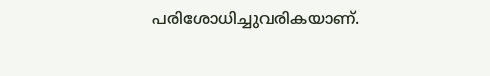പരിശോധിച്ചുവരികയാണ്.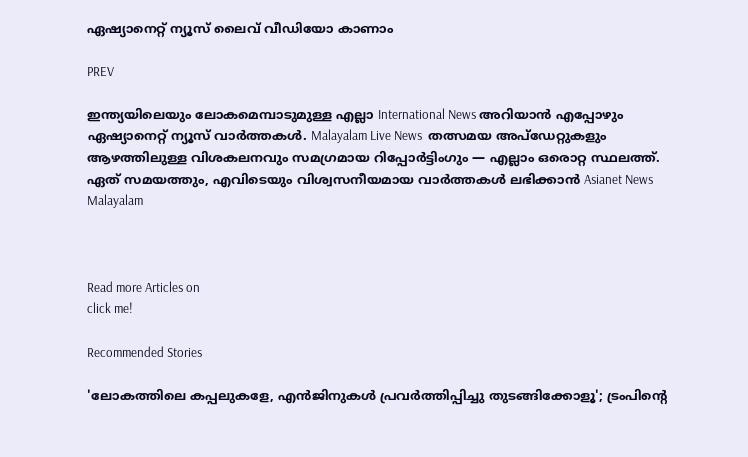ഏഷ്യാനെറ്റ് ന്യൂസ് ലൈവ് വീഡിയോ കാണാം

PREV

ഇന്ത്യയിലെയും ലോകമെമ്പാടുമുള്ള എല്ലാ International News അറിയാൻ എപ്പോഴും ഏഷ്യാനെറ്റ് ന്യൂസ് വാർത്തകൾ. Malayalam Live News  തത്സമയ അപ്‌ഡേറ്റുകളും ആഴത്തിലുള്ള വിശകലനവും സമഗ്രമായ റിപ്പോർട്ടിംഗും — എല്ലാം ഒരൊറ്റ സ്ഥലത്ത്. ഏത് സമയത്തും, എവിടെയും വിശ്വസനീയമായ വാർത്തകൾ ലഭിക്കാൻ Asianet News Malayalam



Read more Articles on
click me!

Recommended Stories

'ലോകത്തിലെ കപ്പലുകളേ, എൻജിനുകൾ പ്രവർത്തിപ്പിച്ചു തുടങ്ങിക്കോളൂ'; ട്രംപിൻ്റെ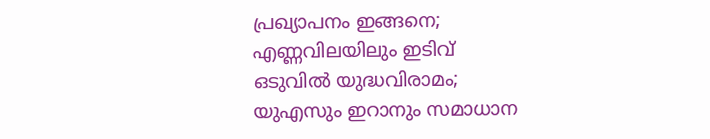പ്രഖ്യാപനം ഇങ്ങനെ; എണ്ണവിലയിലും ഇടിവ്
ഒടുവിൽ യുദ്ധവിരാമം; യുഎസും ഇറാനും സമാധാന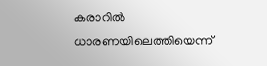കരാറിൽ ധാരണയിലെത്തിയെന്ന്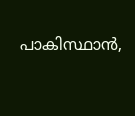പാകിസ്ഥാൻ,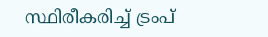സ്ഥിരീകരിച്ച് ട്രംപ്